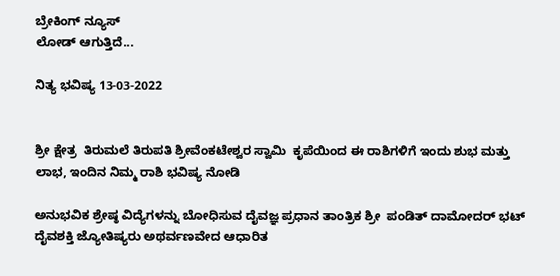ಬ್ರೇಕಿಂಗ್ ನ್ಯೂಸ್
ಲೋಡ್ ಆಗುತ್ತಿದೆ...

ನಿತ್ಯ ಭವಿಷ್ಯ 13-03-2022


ಶ್ರೀ ಕ್ಷೇತ್ರ  ತಿರುಮಲೆ ತಿರುಪತಿ ಶ್ರೀವೆಂಕಟೇಶ್ವರ ಸ್ವಾಮಿ  ಕೃಪೆಯಿಂದ ಈ ರಾಶಿಗಳಿಗೆ ಇಂದು ಶುಭ ಮತ್ತು ಲಾಭ, ಇಂದಿನ ನಿಮ್ಮ ರಾಶಿ ಭವಿಷ್ಯ ನೋಡಿ

ಅನುಭವಿಕ ಶ್ರೇಷ್ಠ ವಿದ್ಯೆಗಳನ್ನು ಬೋಧಿಸುವ ದೈವಜ್ಞ ಪ್ರಧಾನ ತಾಂತ್ರಿಕ ಶ್ರೀ  ಪಂಡಿತ್ ದಾಮೋದರ್ ಭಟ್ ದೈವಶಕ್ತಿ ಜ್ಯೋತಿಷ್ಯರು ಅಥರ್ವಣವೇದ ಆಧಾರಿತ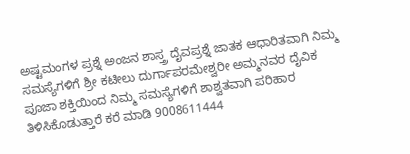ಅಷ್ಟಮಂಗಳ ಪ್ರಶ್ನೆ ಅಂಜನ ಶಾಸ್ತ್ರ ದೈವಪ್ರಶ್ನೆ ಜಾತಕ ಆಧಾರಿತವಾಗಿ ನಿಮ್ಮ ಸಮಸ್ಯೆಗಳಿಗೆ ಶ್ರೀ ಕಟೀಲು ದುರ್ಗಾಪರಮೇಶ್ವರೀ ಅಮ್ಮನವರ ದೈವಿಕ ಪೂಜಾ ಶಕ್ತಿಯಿಂದ ನಿಮ್ಮ ಸಮಸ್ಯೆಗಳಿಗೆ ಶಾಶ್ವತವಾಗಿ ಪರಿಹಾರ ತಿಳಿಸಿಕೊಡುತ್ತಾರೆ ಕರೆ ಮಾಡಿ 9008611444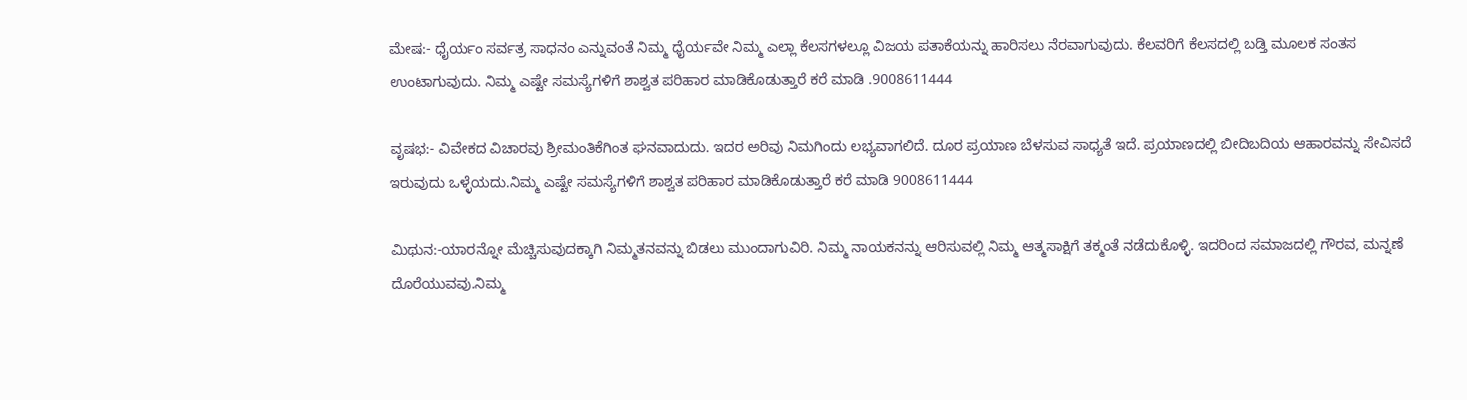ಮೇಷ:- ಧೈರ್ಯಂ ಸರ್ವತ್ರ ಸಾಧನಂ ಎನ್ನುವಂತೆ ನಿಮ್ಮ ಧೈರ್ಯವೇ ನಿಮ್ಮ ಎಲ್ಲಾ ಕೆಲಸಗಳಲ್ಲೂ ವಿಜಯ ಪತಾಕೆಯನ್ನು ಹಾರಿಸಲು ನೆರವಾಗುವುದು. ಕೆಲವರಿಗೆ ಕೆಲಸದಲ್ಲಿ ಬಡ್ತಿ ಮೂಲಕ ಸಂತಸ ಉಂಟಾಗುವುದು. ನಿಮ್ಮ ಎಷ್ಟೇ ಸಮಸ್ಯೆಗಳಿಗೆ ಶಾಶ್ವತ ಪರಿಹಾರ ಮಾಡಿಕೊಡುತ್ತಾರೆ ಕರೆ ಮಾಡಿ .9008611444

ವೃಷಭ:- ವಿವೇಕದ ವಿಚಾರವು ಶ್ರೀಮಂತಿಕೆಗಿಂತ ಘನವಾದುದು. ಇದರ ಅರಿವು ನಿಮಗಿಂದು ಲಭ್ಯವಾಗಲಿದೆ. ದೂರ ಪ್ರಯಾಣ ಬೆಳಸುವ ಸಾಧ್ಯತೆ ಇದೆ. ಪ್ರಯಾಣದಲ್ಲಿ ಬೀದಿಬದಿಯ ಆಹಾರವನ್ನು ಸೇವಿಸದೆ ಇರುವುದು ಒಳ್ಳೆಯದು.ನಿಮ್ಮ ಎಷ್ಟೇ ಸಮಸ್ಯೆಗಳಿಗೆ ಶಾಶ್ವತ ಪರಿಹಾರ ಮಾಡಿಕೊಡುತ್ತಾರೆ ಕರೆ ಮಾಡಿ 9008611444

ಮಿಥುನ:-ಯಾರನ್ನೋ ಮೆಚ್ಚಿಸುವುದಕ್ಕಾಗಿ ನಿಮ್ಮತನವನ್ನು ಬಿಡಲು ಮುಂದಾಗುವಿರಿ. ನಿಮ್ಮ ನಾಯಕನನ್ನು ಆರಿಸುವಲ್ಲಿ ನಿಮ್ಮ ಆತ್ಮಸಾಕ್ಷಿಗೆ ತಕ್ಮಂತೆ ನಡೆದುಕೊಳ್ಳಿ. ಇದರಿಂದ ಸಮಾಜದಲ್ಲಿ ಗೌರವ, ಮನ್ನಣೆ ದೊರೆಯುವವು.ನಿಮ್ಮ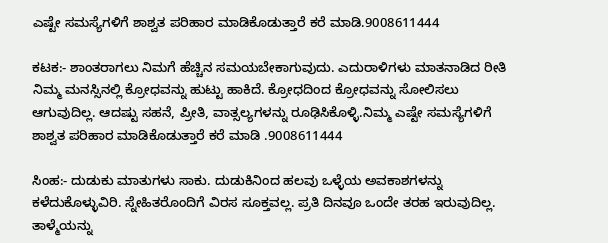ಎಷ್ಟೇ ಸಮಸ್ಯೆಗಳಿಗೆ ಶಾಶ್ವತ ಪರಿಹಾರ ಮಾಡಿಕೊಡುತ್ತಾರೆ ಕರೆ ಮಾಡಿ.9008611444

ಕಟಕ:- ಶಾಂತರಾಗಲು ನಿಮಗೆ ಹೆಚ್ಚಿನ ಸಮಯಬೇಕಾಗುವುದು. ಎದುರಾಳಿಗಳು ಮಾತನಾಡಿದ ರೀತಿ ನಿಮ್ಮ ಮನಸ್ಸಿನಲ್ಲಿ ಕ್ರೋಧವನ್ನು ಹುಟ್ಟು ಹಾಕಿದೆ. ಕ್ರೋಧದಿಂದ ಕ್ರೋಧವನ್ನು ಸೋಲಿಸಲು ಆಗುವುದಿಲ್ಲ. ಆದಷ್ಟು ಸಹನೆ, ಪ್ರೀತಿ, ವಾತ್ಸಲ್ಯಗಳನ್ನು ರೂಢಿಸಿಕೊಳ್ಳಿ.ನಿಮ್ಮ ಎಷ್ಟೇ ಸಮಸ್ಯೆಗಳಿಗೆ ಶಾಶ್ವತ ಪರಿಹಾರ ಮಾಡಿಕೊಡುತ್ತಾರೆ ಕರೆ ಮಾಡಿ .9008611444

ಸಿಂಹ:- ದುಡುಕು ಮಾತುಗಳು ಸಾಕು. ದುಡುಕಿನಿಂದ ಹಲವು ಒಳ್ಳೆಯ ಅವಕಾಶಗಳನ್ನು ಕಳೆದುಕೊಳ್ಳುವಿರಿ. ಸ್ನೇಹಿತರೊಂದಿಗೆ ವಿರಸ ಸೂಕ್ತವಲ್ಲ. ಪ್ರತಿ ದಿನವೂ ಒಂದೇ ತರಹ ಇರುವುದಿಲ್ಲ. ತಾಳ್ಮೆಯನ್ನು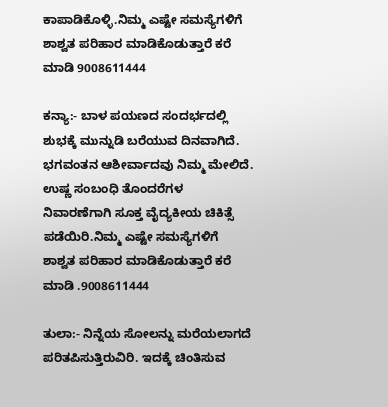ಕಾಪಾಡಿಕೊಳ್ಳಿ.ನಿಮ್ಮ ಎಷ್ಟೇ ಸಮಸ್ಯೆಗಳಿಗೆ ಶಾಶ್ವತ ಪರಿಹಾರ ಮಾಡಿಕೊಡುತ್ತಾರೆ ಕರೆ ಮಾಡಿ 9008611444

ಕನ್ಯಾ:- ಬಾಳ ಪಯಣದ ಸಂದರ್ಭದಲ್ಲಿ ಶುಭಕ್ಕೆ ಮುನ್ನುಡಿ ಬರೆಯುವ ದಿನವಾಗಿದೆ. ಭಗವಂತನ ಆಶೀರ್ವಾದವು ನಿಮ್ಮ ಮೇಲಿದೆ. ಉಷ್ಣ ಸಂಬಂಧಿ ತೊಂದರೆಗಳ ನಿವಾರಣೆಗಾಗಿ ಸೂಕ್ತ ವೈದ್ಯಕೀಯ ಚಿಕಿತ್ಸೆ ಪಡೆಯಿರಿ.ನಿಮ್ಮ ಎಷ್ಟೇ ಸಮಸ್ಯೆಗಳಿಗೆ ಶಾಶ್ವತ ಪರಿಹಾರ ಮಾಡಿಕೊಡುತ್ತಾರೆ ಕರೆ ಮಾಡಿ .9008611444

ತುಲಾ:- ನಿನ್ನೆಯ ಸೋಲನ್ನು ಮರೆಯಲಾಗದೆ ಪರಿತಪಿಸುತ್ತಿರುವಿರಿ. ಇದಕ್ಕೆ ಚಿಂತಿಸುವ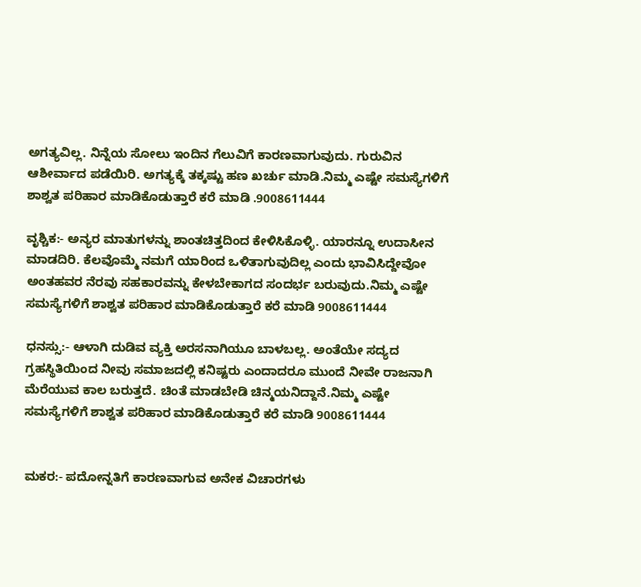ಅಗತ್ಯವಿಲ್ಲ. ನಿನ್ನೆಯ ಸೋಲು ಇಂದಿನ ಗೆಲುವಿಗೆ ಕಾರಣವಾಗುವುದು. ಗುರುವಿನ ಆಶೀರ್ವಾದ ಪಡೆಯಿರಿ. ಅಗತ್ಯಕ್ಕೆ ತಕ್ಕಷ್ಟು ಹಣ ಖರ್ಚು ಮಾಡಿ.ನಿಮ್ಮ ಎಷ್ಟೇ ಸಮಸ್ಯೆಗಳಿಗೆ ಶಾಶ್ವತ ಪರಿಹಾರ ಮಾಡಿಕೊಡುತ್ತಾರೆ ಕರೆ ಮಾಡಿ .9008611444

ವೃಶ್ಚಿಕ:- ಅನ್ಯರ ಮಾತುಗಳನ್ನು ಶಾಂತಚಿತ್ತದಿಂದ ಕೇಳಿಸಿಕೊಳ್ಳಿ. ಯಾರನ್ನೂ ಉದಾಸೀನ ಮಾಡದಿರಿ. ಕೆಲವೊಮ್ಮೆ ನಮಗೆ ಯಾರಿಂದ ಒಳಿತಾಗುವುದಿಲ್ಲ ಎಂದು ಭಾವಿಸಿದ್ದೇವೋ ಅಂತಹವರ ನೆರವು ಸಹಕಾರವನ್ನು ಕೇಳಬೇಕಾಗದ ಸಂದರ್ಭ ಬರುವುದು.ನಿಮ್ಮ ಎಷ್ಟೇ ಸಮಸ್ಯೆಗಳಿಗೆ ಶಾಶ್ವತ ಪರಿಹಾರ ಮಾಡಿಕೊಡುತ್ತಾರೆ ಕರೆ ಮಾಡಿ 9008611444

ಧನಸ್ಸು:- ಆಳಾಗಿ ದುಡಿವ ವ್ಯಕ್ತಿ ಅರಸನಾಗಿಯೂ ಬಾಳಬಲ್ಲ. ಅಂತೆಯೇ ಸದ್ಯದ ಗ್ರಹಸ್ಥಿತಿಯಿಂದ ನೀವು ಸಮಾಜದಲ್ಲಿ ಕನಿಷ್ಟರು ಎಂದಾದರೂ ಮುಂದೆ ನೀವೇ ರಾಜನಾಗಿ ಮೆರೆಯುವ ಕಾಲ ಬರುತ್ತದೆ. ಚಿಂತೆ ಮಾಡಬೇಡಿ ಚಿನ್ಮಯನಿದ್ದಾನೆ.ನಿಮ್ಮ ಎಷ್ಟೇ ಸಮಸ್ಯೆಗಳಿಗೆ ಶಾಶ್ವತ ಪರಿಹಾರ ಮಾಡಿಕೊಡುತ್ತಾರೆ ಕರೆ ಮಾಡಿ 9008611444


ಮಕರ:- ಪದೋನ್ನತಿಗೆ ಕಾರಣವಾಗುವ ಅನೇಕ ವಿಚಾರಗಳು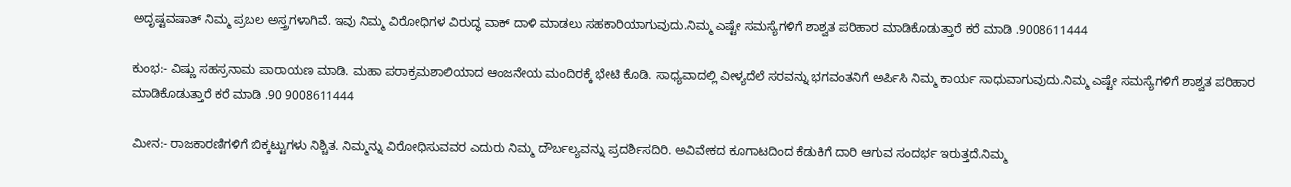ಅದೃಷ್ಟವಷಾತ್‌ ನಿಮ್ಮ ಪ್ರಬಲ ಅಸ್ತ್ರಗಳಾಗಿವೆ. ಇವು ನಿಮ್ಮ ವಿರೋಧಿಗಳ ವಿರುದ್ಧ ವಾಕ್‌ ದಾಳಿ ಮಾಡಲು ಸಹಕಾರಿಯಾಗುವುದು.ನಿಮ್ಮ ಎಷ್ಟೇ ಸಮಸ್ಯೆಗಳಿಗೆ ಶಾಶ್ವತ ಪರಿಹಾರ ಮಾಡಿಕೊಡುತ್ತಾರೆ ಕರೆ ಮಾಡಿ .9008611444

ಕುಂಭ:- ವಿಷ್ಣು ಸಹಸ್ರನಾಮ ಪಾರಾಯಣ ಮಾಡಿ. ಮಹಾ ಪರಾಕ್ರಮಶಾಲಿಯಾದ ಆಂಜನೇಯ ಮಂದಿರಕ್ಕೆ ಭೇಟಿ ಕೊಡಿ. ಸಾಧ್ಯವಾದಲ್ಲಿ ವೀಳ್ಯದೆಲೆ ಸರವನ್ನು ಭಗವಂತನಿಗೆ ಅರ್ಪಿಸಿ ನಿಮ್ಮ ಕಾರ್ಯ ಸಾಧುವಾಗುವುದು.ನಿಮ್ಮ ಎಷ್ಟೇ ಸಮಸ್ಯೆಗಳಿಗೆ ಶಾಶ್ವತ ಪರಿಹಾರ ಮಾಡಿಕೊಡುತ್ತಾರೆ ಕರೆ ಮಾಡಿ .90 9008611444

ಮೀನ:- ರಾಜಕಾರಣಿಗಳಿಗೆ ಬಿಕ್ಕಟ್ಟುಗಳು ನಿಶ್ಚಿತ. ನಿಮ್ಮನ್ನು ವಿರೋಧಿಸುವವರ ಎದುರು ನಿಮ್ಮ ದೌರ್ಬಲ್ಯವನ್ನು ಪ್ರದರ್ಶಿಸದಿರಿ. ಅವಿವೇಕದ ಕೂಗಾಟದಿಂದ ಕೆಡುಕಿಗೆ ದಾರಿ ಆಗುವ ಸಂದರ್ಭ ಇರುತ್ತದೆ.ನಿಮ್ಮ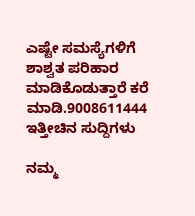ಎಷ್ಟೇ ಸಮಸ್ಯೆಗಳಿಗೆ ಶಾಶ್ವತ ಪರಿಹಾರ ಮಾಡಿಕೊಡುತ್ತಾರೆ ಕರೆ ಮಾಡಿ.9008611444
ಇತ್ತೀಚಿನ ಸುದ್ದಿಗಳು

ನಮ್ಮ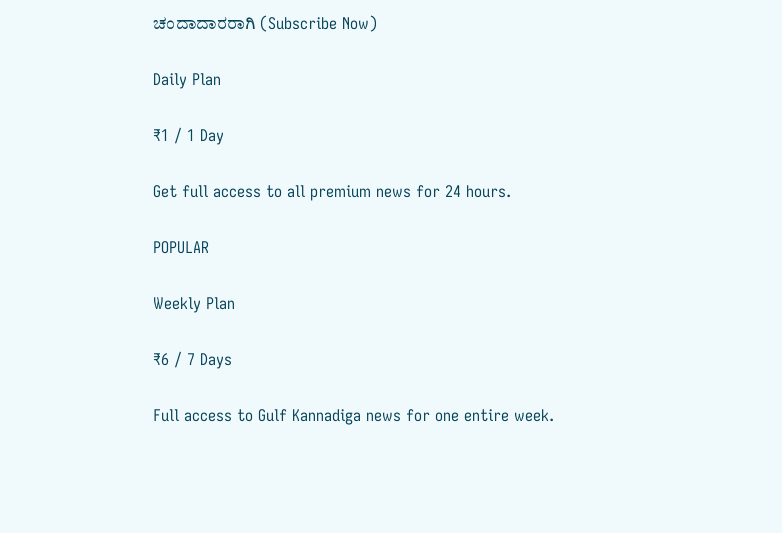ಚಂದಾದಾರರಾಗಿ (Subscribe Now)

Daily Plan

₹1 / 1 Day

Get full access to all premium news for 24 hours.

POPULAR

Weekly Plan

₹6 / 7 Days

Full access to Gulf Kannadiga news for one entire week.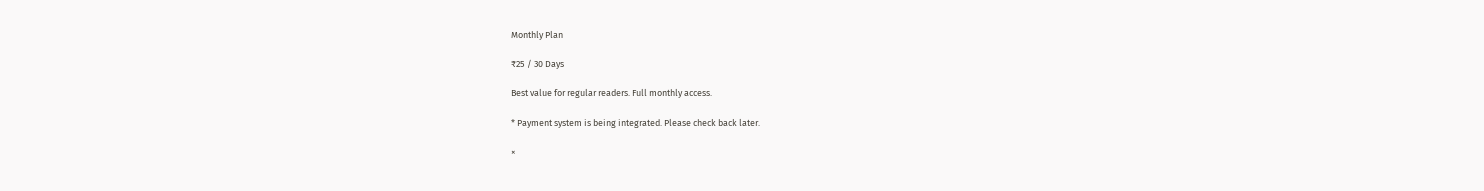Monthly Plan

₹25 / 30 Days

Best value for regular readers. Full monthly access.

* Payment system is being integrated. Please check back later.

×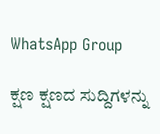WhatsApp Group

ಕ್ಷಣ ಕ್ಷಣದ ಸುದ್ದಿಗಳನ್ನು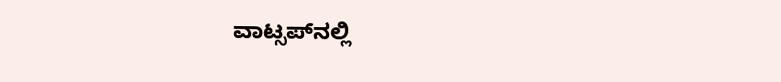ವಾಟ್ಸಪ್‌ನಲ್ಲಿ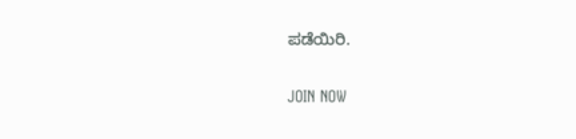ಪಡೆಯಿರಿ.

JOIN NOW